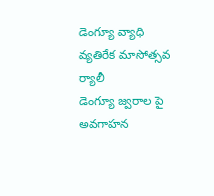డెంగ్యూ వ్యాధి వ్యతిరేక మాసోత్సవ ర్యాలీ
డెంగ్యూ జ్వరాల పై అవగాహన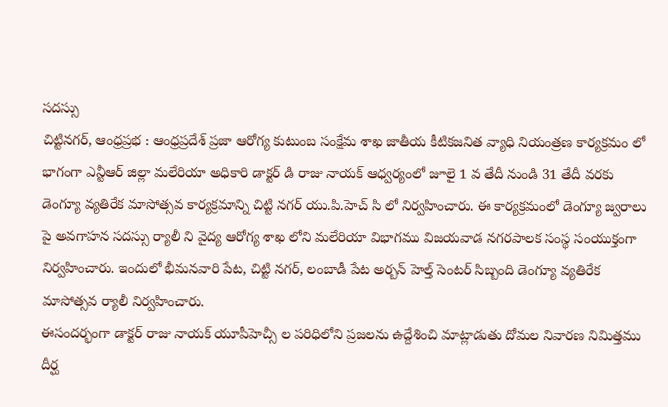సదస్సు
చిట్టినగర్, ఆంధ్రప్రభ : ఆంధ్రప్రదేశ్ ప్రజా ఆరోగ్య కుటుంబ సంక్షేమ శాఖ జాతీయ కీటికజనిత వ్యాధి నియంత్రణ కార్యక్రమం లో భాగంగా ఎన్టీఆర్ జిల్లా మలేరియా అధికారి డాక్టర్ డి రాజు నాయక్ ఆధ్వర్యంలో జూలై 1 వ తేదీ నుండి 31 తేదీ వరకు డెంగ్యూ వ్యతిరేక మాసోత్సవ కార్యక్రమాన్ని చిట్టి నగర్ యు.పి.హెచ్ సి లో నిర్వహించారు. ఈ కార్యక్రమంలో డెంగ్యూ జ్వరాలు పై అవగాహన సదస్సు ర్యాలీ ని వైద్య ఆరోగ్య శాఖ లోని మలేరియా విభాగము విజయవాడ నగరపాలక సంస్థ సంయుక్తంగా నిర్వహించారు. ఇందులో భీమనవారి పేట, చిట్టి నగర్, లంబాడీ పేట అర్బన్ హెల్త్ సెంటర్ సిబ్బంది డెంగ్యూ వ్యతిరేక మాసోత్సవ ర్యాలీ నిర్వహించారు.
ఈసందర్భంగా డాక్టర్ రాజు నాయక్ యూపీహెచ్సీ ల పరిధిలోని ప్రజలను ఉద్దేశించి మాట్లాడుతు దోమల నివారణ నిమిత్తము దీర్ఘ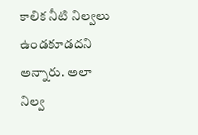కాలిక నీటి నిల్వలు ఉండకూడదని అన్నారు. అలా నిల్వ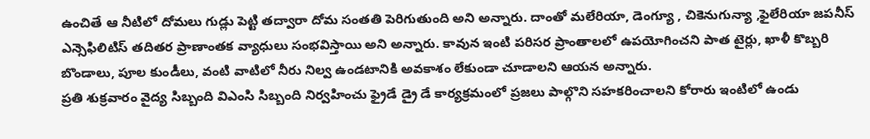ఉంచితే ఆ నీటిలో దోమలు గుడ్లు పెట్టి తద్వారా దోమ సంతతి పెరిగుతుంది అని అన్నారు. దాంతో మలేరియా, డెంగ్యూ , చికెనుగున్యా ,ఫైలేరియా జపనీస్ ఎన్సెఫిలిటిస్ తదితర ప్రాణాంతక వ్యాధులు సంభవిస్తాయి అని అన్నారు. కావున ఇంటి పరిసర ప్రాంతాలలో ఉపయోగించని పాత టైర్లు, ఖాళీ కొబ్బరి బొండాలు, పూల కుండీలు, వంటి వాటిలో నీరు నిల్వ ఉండటానికి అవకాశం లేకుండా చూడాలని ఆయన అన్నారు.
ప్రతి శుక్రవారం వైద్య సిబ్బంది విఎంసి సిబ్బంది నిర్వహించు ఫ్రైడే డ్రై డే కార్యక్రమంలో ప్రజలు పాల్గొని సహకరించాలని కోరారు ఇంటిలో ఉండు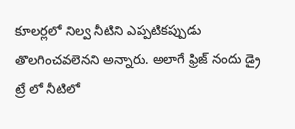కూలర్లలో నిల్వ నీటిని ఎప్పటికప్పుడు తొలగించవలెనని అన్నారు. అలాగే ఫ్రిజ్ నందు డ్రై ట్రే లో నీటిలో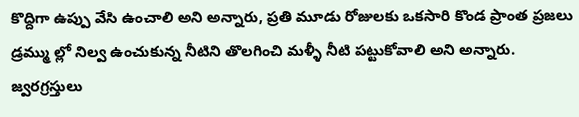కొద్దిగా ఉప్పు వేసి ఉంచాలి అని అన్నారు, ప్రతి మూడు రోజులకు ఒకసారి కొండ ప్రాంత ప్రజలు డ్రమ్ము ల్లో నిల్వ ఉంచుకున్న నీటిని తొలగించి మళ్ళీ నీటి పట్టుకోవాలి అని అన్నారు.
జ్వరగ్రస్తులు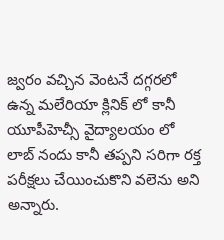జ్వరం వచ్చిన వెంటనే దగ్గరలో ఉన్న మలేరియా క్లినిక్ లో కానీ యూపీహెచ్సీ వైద్యాలయం లో లాబ్ నందు కానీ తప్పని సరిగా రక్త పరీక్షలు చేయించుకొని వలెను అని అన్నారు.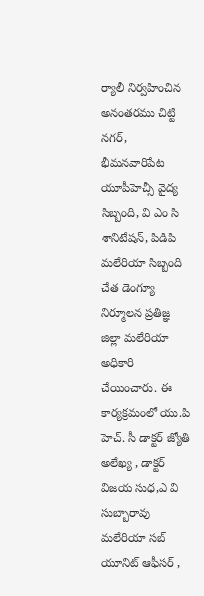ర్యాలీ నిర్వహించిన అనంతరము చిట్టి నగర్, భీమనవారిపేట యూపీహెచ్సీ వైద్య సిబ్బంది, వి ఎం సి శానిటేషన్, పిడిపి మలేరియా సిబ్బంది చేత డెంగ్యూ నిర్మూలన ప్రతిజ్ఞ జిల్లా మలేరియా అధికారి చేయించారు. ఈ కార్యక్రమంలో యు.పి హెచ్. సీ డాక్టర్ జ్యోతి అలేఖ్య , డాక్టర్ విజయ సుధ,ఎ వి సుబ్బారావు మలేరియా సబ్ యూనిట్ ఆఫీసర్ ,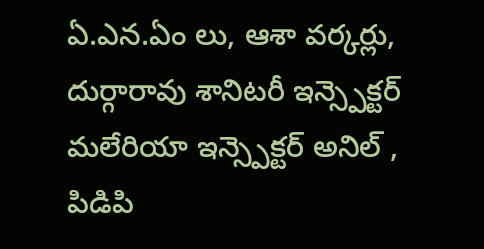ఏ.ఎన.ఏం లు, ఆశా వర్కర్లు, దుర్గారావు శానిటరీ ఇన్స్పెక్టర్ మలేరియా ఇన్స్పెక్టర్ అనిల్ , పిడిపి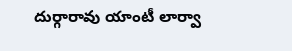దుర్గారావు యాంటీ లార్వా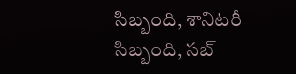సిబ్బంది, శానిటరీ సిబ్బంది, సబ్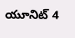యూనిట్ 4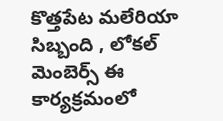కొత్తపేట మలేరియా సిబ్బంది , లోకల్ మెంబెర్స్ ఈ కార్యక్రమంలో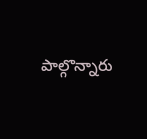పాల్గొన్నారు